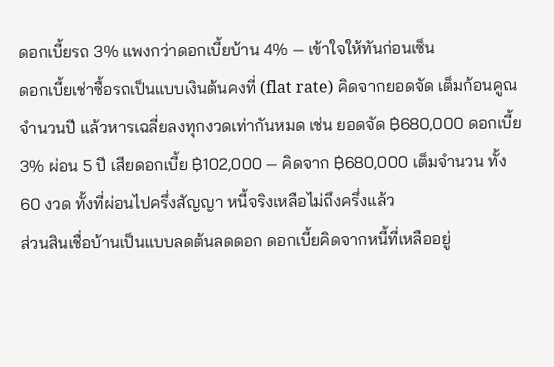ดอกเบี้ยรถ 3% แพงกว่าดอกเบี้ยบ้าน 4% — เข้าใจให้ทันก่อนเซ็น
ดอกเบี้ยเช่าซื้อรถเป็นแบบเงินต้นคงที่ (flat rate) คิดจากยอดจัด เต็มก้อนคูณจำนวนปี แล้วหารเฉลี่ยลงทุกงวดเท่ากันหมด เช่น ยอดจัด ฿680,000 ดอกเบี้ย 3% ผ่อน 5 ปี เสียดอกเบี้ย ฿102,000 — คิดจาก ฿680,000 เต็มจำนวน ทั้ง 60 งวด ทั้งที่ผ่อนไปครึ่งสัญญา หนี้จริงเหลือไม่ถึงครึ่งแล้ว
ส่วนสินเชื่อบ้านเป็นแบบลดต้นลดดอก ดอกเบี้ยคิดจากหนี้ที่เหลืออยู่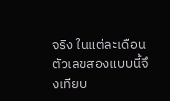จริง ในแต่ละเดือน ตัวเลขสองแบบนี้จึงเทียบ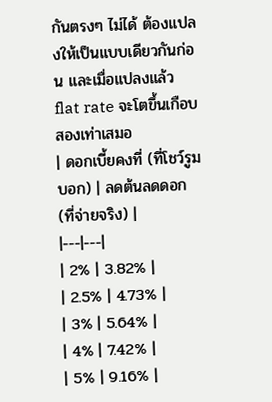กันตรงๆ ไม่ได้ ต้องแปลงให้เป็นแบบเดียวกันก่อน และเมื่อแปลงแล้ว flat rate จะโตขึ้นเกือบสองเท่าเสมอ
| ดอกเบี้ยคงที่ (ที่โชว์รูมบอก) | ลดต้นลดดอก (ที่จ่ายจริง) |
|---|---|
| 2% | 3.82% |
| 2.5% | 4.73% |
| 3% | 5.64% |
| 4% | 7.42% |
| 5% | 9.16% |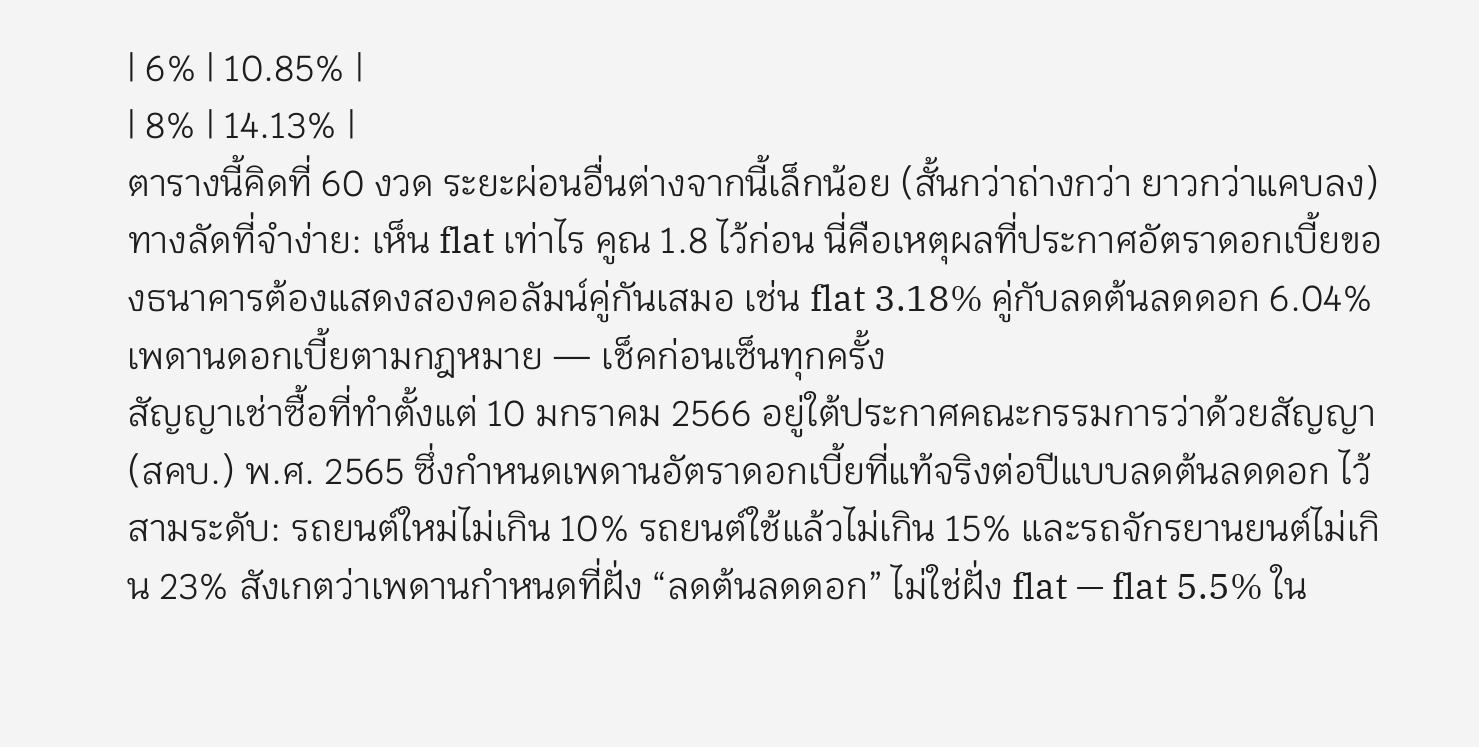| 6% | 10.85% |
| 8% | 14.13% |
ตารางนี้คิดที่ 60 งวด ระยะผ่อนอื่นต่างจากนี้เล็กน้อย (สั้นกว่าถ่างกว่า ยาวกว่าแคบลง) ทางลัดที่จำง่าย: เห็น flat เท่าไร คูณ 1.8 ไว้ก่อน นี่คือเหตุผลที่ประกาศอัตราดอกเบี้ยของธนาคารต้องแสดงสองคอลัมน์คู่กันเสมอ เช่น flat 3.18% คู่กับลดต้นลดดอก 6.04%
เพดานดอกเบี้ยตามกฎหมาย — เช็คก่อนเซ็นทุกครั้ง
สัญญาเช่าซื้อที่ทำตั้งแต่ 10 มกราคม 2566 อยู่ใต้ประกาศคณะกรรมการว่าด้วยสัญญา (สคบ.) พ.ศ. 2565 ซึ่งกำหนดเพดานอัตราดอกเบี้ยที่แท้จริงต่อปีแบบลดต้นลดดอก ไว้สามระดับ: รถยนต์ใหม่ไม่เกิน 10% รถยนต์ใช้แล้วไม่เกิน 15% และรถจักรยานยนต์ไม่เกิน 23% สังเกตว่าเพดานกำหนดที่ฝั่ง “ลดต้นลดดอก” ไม่ใช่ฝั่ง flat — flat 5.5% ใน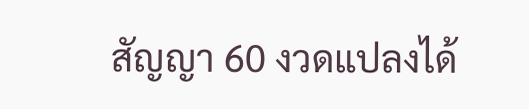สัญญา 60 งวดแปลงได้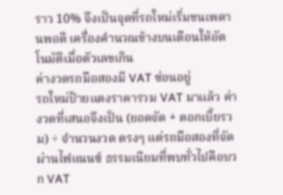ราว 10% จึงเป็นจุดที่รถใหม่เริ่มชนเพดานพอดี เครื่องคำนวณข้างบนเตือนให้อัตโนมัติเมื่อตัวเลขเกิน
ค่างวดรถมือสองมี VAT ซ่อนอยู่
รถใหม่ป้ายแดงราคารวม VAT มาแล้ว ค่างวดที่เสนอจึงเป็น (ยอดจัด + ดอกเบี้ยรวม) ÷ จำนวนงวด ตรงๆ แต่รถมือสองที่จัดผ่านไฟแนนซ์ ธรรมเนียมที่พบทั่วไปคือบวก VAT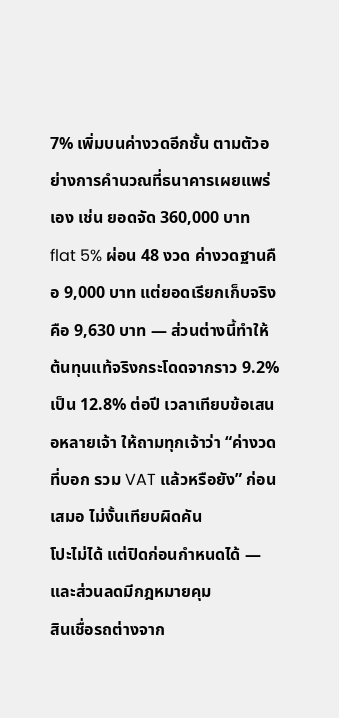7% เพิ่มบนค่างวดอีกชั้น ตามตัวอย่างการคำนวณที่ธนาคารเผยแพร่เอง เช่น ยอดจัด 360,000 บาท flat 5% ผ่อน 48 งวด ค่างวดฐานคือ 9,000 บาท แต่ยอดเรียกเก็บจริงคือ 9,630 บาท — ส่วนต่างนี้ทำให้ต้นทุนแท้จริงกระโดดจากราว 9.2% เป็น 12.8% ต่อปี เวลาเทียบข้อเสนอหลายเจ้า ให้ถามทุกเจ้าว่า “ค่างวดที่บอก รวม VAT แล้วหรือยัง” ก่อนเสมอ ไม่งั้นเทียบผิดคัน
โปะไม่ได้ แต่ปิดก่อนกำหนดได้ — และส่วนลดมีกฎหมายคุม
สินเชื่อรถต่างจาก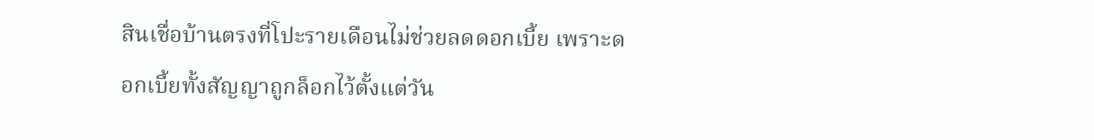สินเชื่อบ้านตรงที่โปะรายเดือนไม่ช่วยลดดอกเบี้ย เพราะดอกเบี้ยทั้งสัญญาถูกล็อกไว้ตั้งแต่วัน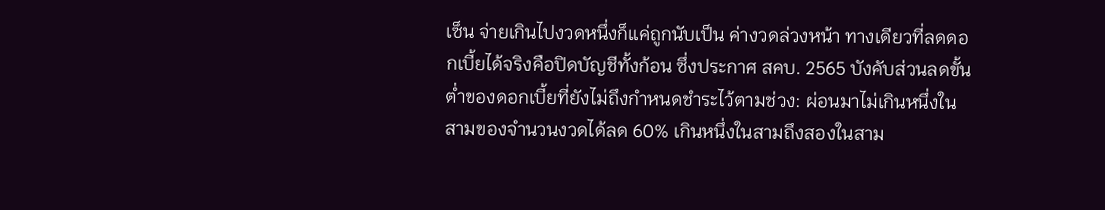เซ็น จ่ายเกินไปงวดหนึ่งก็แค่ถูกนับเป็น ค่างวดล่วงหน้า ทางเดียวที่ลดดอกเบี้ยได้จริงคือปิดบัญชีทั้งก้อน ซึ่งประกาศ สคบ. 2565 บังคับส่วนลดขั้นต่ำของดอกเบี้ยที่ยังไม่ถึงกำหนดชำระไว้ตามช่วง: ผ่อนมาไม่เกินหนึ่งในสามของจำนวนงวดได้ลด 60% เกินหนึ่งในสามถึงสองในสาม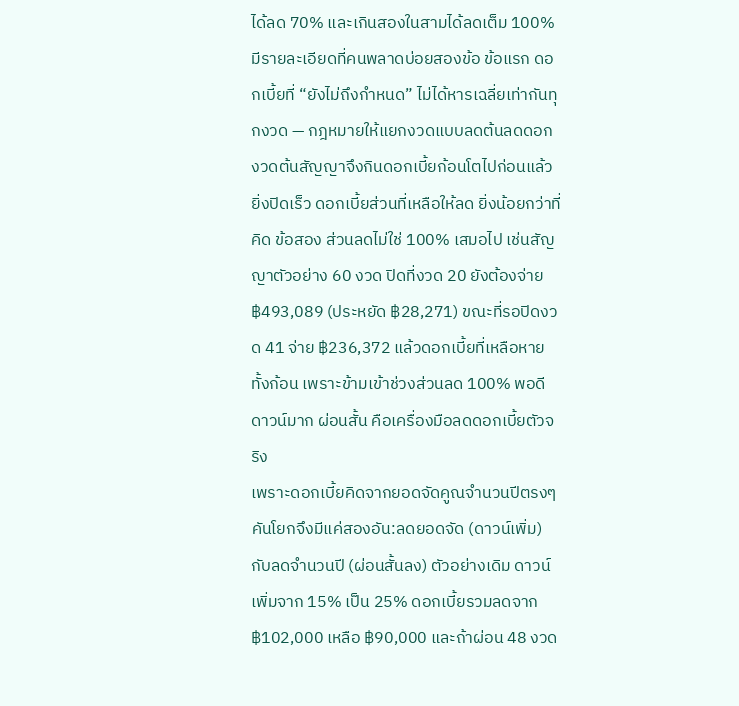ได้ลด 70% และเกินสองในสามได้ลดเต็ม 100%
มีรายละเอียดที่คนพลาดบ่อยสองข้อ ข้อแรก ดอกเบี้ยที่ “ยังไม่ถึงกำหนด” ไม่ได้หารเฉลี่ยเท่ากันทุกงวด — กฎหมายให้แยกงวดแบบลดต้นลดดอก งวดต้นสัญญาจึงกินดอกเบี้ยก้อนโตไปก่อนแล้ว ยิ่งปิดเร็ว ดอกเบี้ยส่วนที่เหลือให้ลด ยิ่งน้อยกว่าที่คิด ข้อสอง ส่วนลดไม่ใช่ 100% เสมอไป เช่นสัญญาตัวอย่าง 60 งวด ปิดที่งวด 20 ยังต้องจ่าย ฿493,089 (ประหยัด ฿28,271) ขณะที่รอปิดงวด 41 จ่าย ฿236,372 แล้วดอกเบี้ยที่เหลือหายทั้งก้อน เพราะข้ามเข้าช่วงส่วนลด 100% พอดี
ดาวน์มาก ผ่อนสั้น คือเครื่องมือลดดอกเบี้ยตัวจริง
เพราะดอกเบี้ยคิดจากยอดจัดคูณจำนวนปีตรงๆ คันโยกจึงมีแค่สองอัน:ลดยอดจัด (ดาวน์เพิ่ม) กับลดจำนวนปี (ผ่อนสั้นลง) ตัวอย่างเดิม ดาวน์เพิ่มจาก 15% เป็น 25% ดอกเบี้ยรวมลดจาก ฿102,000 เหลือ ฿90,000 และถ้าผ่อน 48 งวด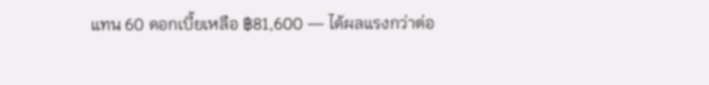แทน 60 ดอกเบี้ยเหลือ ฿81,600 — ได้ผลแรงกว่าต่อ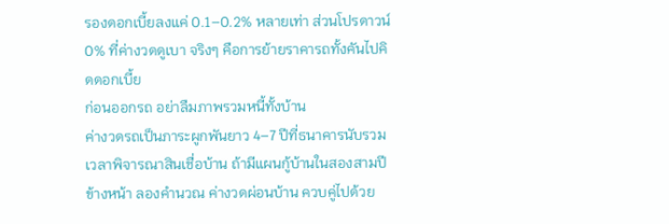รองดอกเบี้ยลงแค่ 0.1–0.2% หลายเท่า ส่วนโปรดาวน์ 0% ที่ค่างวดดูเบา จริงๆ คือการย้ายราคารถทั้งคันไปคิดดอกเบี้ย
ก่อนออกรถ อย่าลืมภาพรวมหนี้ทั้งบ้าน
ค่างวดรถเป็นภาระผูกพันยาว 4–7 ปีที่ธนาคารนับรวมเวลาพิจารณาสินเชื่อบ้าน ถ้ามีแผนกู้บ้านในสองสามปีข้างหน้า ลองคำนวณ ค่างวดผ่อนบ้าน ควบคู่ไปด้วย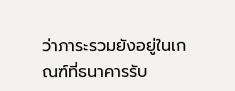ว่าภาระรวมยังอยู่ในเกณฑ์ที่ธนาคารรับ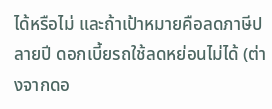ได้หรือไม่ และถ้าเป้าหมายคือลดภาษีปลายปี ดอกเบี้ยรถใช้ลดหย่อนไม่ได้ (ต่างจากดอ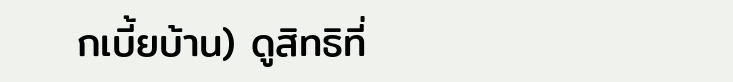กเบี้ยบ้าน) ดูสิทธิที่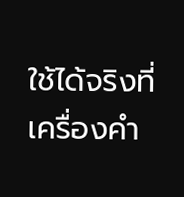ใช้ได้จริงที่ เครื่องคำ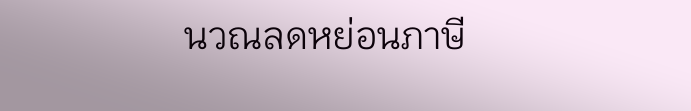นวณลดหย่อนภาษี